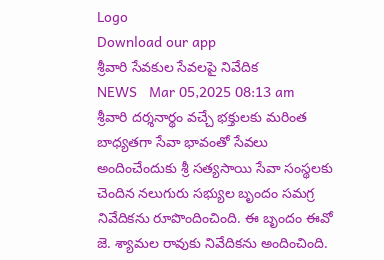Logo
Download our app
శ్రీ‌వారి సేవ‌కుల సేవ‌ల‌పై నివేదిక
NEWS   Mar 05,2025 08:13 am
శ్రీవారి దర్శనార్థం వచ్చే భక్తులకు మరింత బాధ్యతగా సేవా భావంతో సేవలు అందించేందుకు శ్రీ సత్యసాయి సేవా సంస్థలకు చెందిన నలుగురు సభ్యుల బృందం సమగ్ర నివేదికను రూపొందించింది. ఈ బృందం ఈవో జె. శ్యామల రావుకు నివేదికను అందించింది.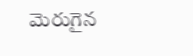మెరుగైన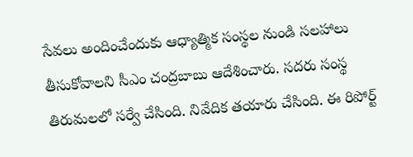సేవ‌లు అందించేందుకు ఆధ్యాత్మిక సంస్థ‌ల నుండి స‌లహాలు తీసుకోవాల‌ని సీఎం చంద్ర‌బాబు ఆదేశించారు. స‌ద‌రు సంస్థ తిరుమ‌ల‌లో స‌ర్వే చేసింది. నివేదిక త‌యారు చేసింది. ఈ రిపోర్ట్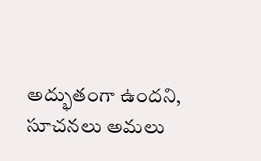అద్భుతంగా ఉంద‌ని, సూచ‌న‌లు అమ‌లు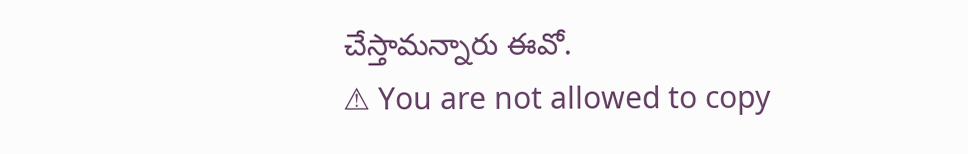చేస్తామ‌న్నారు ఈవో.
⚠ You are not allowed to copy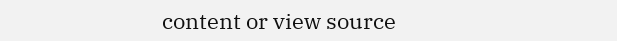content or view source